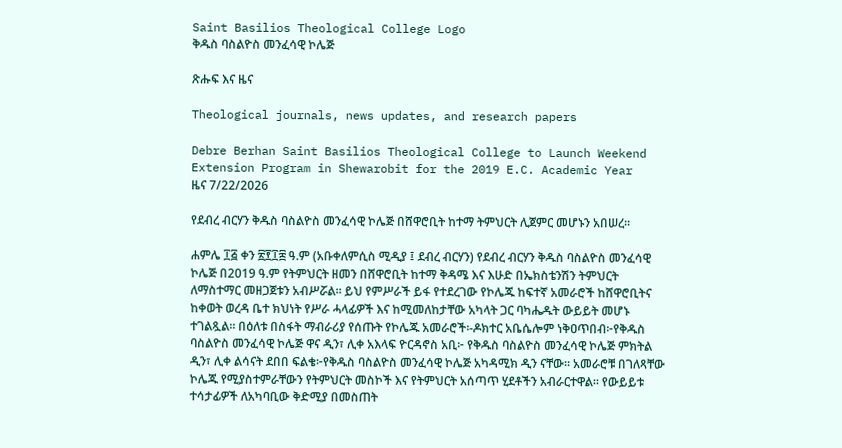Saint Basilios Theological College Logo
ቅዱስ ባስልዮስ መንፈሳዊ ኮሌጅ

ጽሑፍ እና ዜና

Theological journals, news updates, and research papers

Debre Berhan Saint Basilios Theological College to Launch Weekend Extension Program in Shewarobit for the 2019 E.C. Academic Year
ዜና 7/22/2026

የደብረ ብርሃን ቅዱስ ባስልዮስ መንፈሳዊ ኮሌጅ በሸዋሮቢት ከተማ ትምህርት ሊጀምር መሆኑን አበሠረ።

ሐምሌ ፲፭ ቀን ፳፻፲፰ ዓ.ም (አቡቀለምሲስ ሚዲያ ፤ ደብረ ብርሃን) የደብረ ብርሃን ቅዱስ ባስልዮስ መንፈሳዊ ኮሌጅ በ2019 ዓ.ም የትምህርት ዘመን በሸዋሮቢት ከተማ ቅዳሜ እና እሁድ በኤክስቴንሽን ትምህርት ለማስተማር መዘጋጀቱን አብሥሯል። ይህ የምሥራች ይፋ የተደረገው የኮሌጁ ከፍተኛ አመራሮች ከሸዋሮቢትና ከቀወት ወረዳ ቤተ ክህነት የሥራ ሓላፊዎች እና ከሚመለከታቸው አካላት ጋር ባካሔዱት ውይይት መሆኑ ተገልጿል። በዕለቱ በስፋት ማብራሪያ የሰጡት የኮሌጁ አመራሮች፡-ዶክተር አቤሴሎም ነቅዐጥበብ፦የቅዱስ ባስልዮስ መንፈሳዊ ኮሌጅ ዋና ዲን፣ ሊቀ አእላፍ ዮርዳኖስ አቢ፦ የቅዱስ ባስልዮስ መንፈሳዊ ኮሌጅ ምክትል ዲን፣ ሊቀ ልሳናት ደበበ ፍልቄ፦የቅዱስ ባስልዮስ መንፈሳዊ ኮሌጅ አካዳሚክ ዲን ናቸው። አመራሮቹ በገለጻቸው ኮሌጁ የሚያስተምራቸውን የትምህርት መስኮች እና የትምህርት አሰጣጥ ሂደቶችን አብራርተዋል። የውይይቱ ተሳታፊዎች ለአካባቢው ቅድሚያ በመስጠት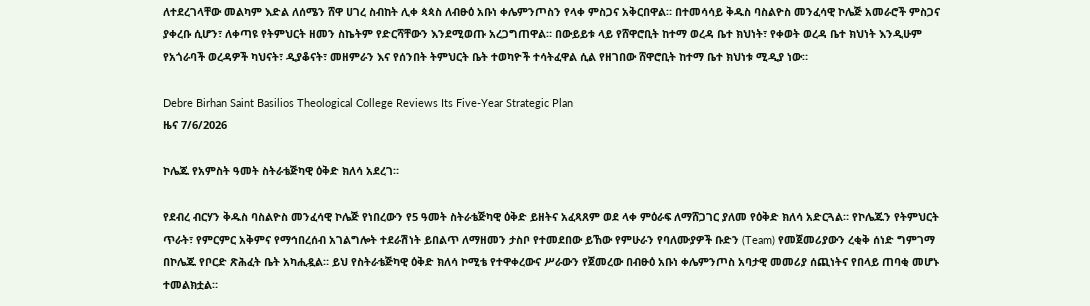ለተደረገላቸው መልካም እድል ለሰሜን ሸዋ ሀገረ ስብከት ሊቀ ጳጳስ ለብፁዕ አቡነ ቀሌምንጦስን የላቀ ምስጋና አቅርበዋል። በተመሳሳይ ቅዱስ ባስልዮስ መንፈሳዊ ኮሌጅ አመራሮች ምስጋና ያቀረቡ ሲሆን፣ ለቀጣዩ የትምህርት ዘመን ስኬትም የድርሻቸውን እንደሚወጡ አረጋግጠዋል። በውይይቱ ላይ የሸዋሮቢት ከተማ ወረዳ ቤተ ክህነት፣ የቀወት ወረዳ ቤተ ክህነት እንዲሁም የአጎራባች ወረዳዎች ካህናት፣ ዲያቆናት፣ መዘምራን እና የሰንበት ትምህርት ቤት ተወካዮች ተሳትፈዋል ሲል የዘገበው ሸዋሮቢት ከተማ ቤተ ክህነቱ ሚዲያ ነው።

Debre Birhan Saint Basilios Theological College Reviews Its Five-Year Strategic Plan
ዜና 7/6/2026

ኮሌጁ የአምስት ዓመት ስትራቴጅካዊ ዕቅድ ክለሳ አደረገ።

የደብረ ብርሃን ቅዱስ ባስልዮስ መንፈሳዊ ኮሌጅ የነበረውን የ5 ዓመት ስትራቴጅካዊ ዕቅድ ይዘትና አፈጻጸም ወደ ላቀ ምዕራፍ ለማሸጋገር ያለመ የዕቅድ ክለሳ አድርጓል። የኮሌጁን የትምህርት ጥራት፣ የምርምር አቅምና የማኅበረሰብ አገልግሎት ተደራሽነት ይበልጥ ለማዘመን ታስቦ የተመደበው ይኸው የምሁራን የባለሙያዎች ቡድን (Team) የመጀመሪያውን ረቂቅ ሰነድ ግምገማ በኮሌጁ የቦርድ ጽሕፈት ቤት አካሒዷል። ይህ የስትራቴጅካዊ ዕቅድ ክለሳ ኮሚቴ የተዋቀረውና ሥራውን የጀመረው በብፁዕ አቡነ ቀሌምንጦስ አባታዊ መመሪያ ሰጪነትና የበላይ ጠባቂ መሆኑ ተመልክቷል።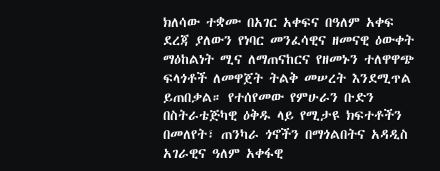ክለሳው ተቋሙ በአገር አቀፍና በዓለም አቀፍ ደረጃ ያለውን የነባር መንፈሳዊና ዘመናዊ ዕውቀት ማዕከልነት ሚና ለማጠናከርና የዘመኑን ተለዋዋጭ ፍላጎቶች ለመዋጀት ትልቅ መሠረት እንደሚጥል ይጠበቃል። የተሰየመው የምሁራን ቡድን በስትራቴጅካዊ ዕቅዱ ላይ የሚታዩ ክፍተቶችን በመለየት፣ ጠንካራ ጎኖችን በማጎልበትና አዳዲስ አገራዊና ዓለም አቀፋዊ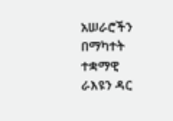አሠራሮችን በማካተት ተቋማዊ ራእዩን ዳር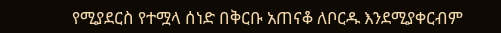የሚያደርስ የተሟላ ሰነድ በቅርቡ አጠናቆ ለቦርዱ እንደሚያቀርብም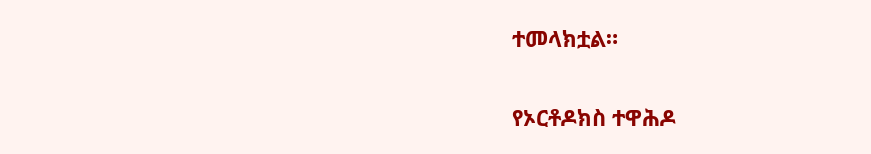ተመላክቷል።

የኦርቶዶክስ ተዋሕዶ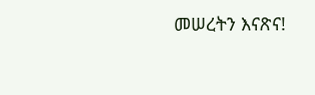መሠረትን እናጽና!